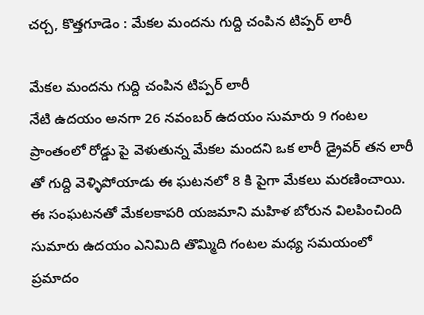చర్చ, కొత్తగూడెం : మేకల మందను గుద్ది చంపిన టిప్పర్ లారీ

మేకల మందను గుద్ది చంపిన టిప్పర్ లారీ
నేటి ఉదయం అనగా 26 నవంబర్ ఉదయం సుమారు 9 గంటల ప్రాంతంలో రోడ్డు పై వెళుతున్న మేకల మందని ఒక లారీ డ్రైవర్ తన లారీ తో గుద్ది వెళ్ళిపోయాడు ఈ ఘటనలో 8 కి పైగా మేకలు మరణించాయి. ఈ సంఘటనతో మేకలకాపరి యజమాని మహిళ బోరున విలపించింది
సుమారు ఉదయం ఎనిమిది తొమ్మిది గంటల మధ్య సమయంలో ప్రమాదం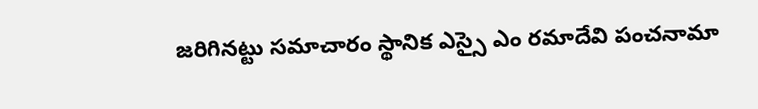జరిగినట్టు సమాచారం స్థానిక ఎస్సై ఎం రమాదేవి పంచనామా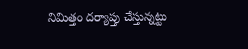నిమిత్తం దర్యాప్తు చేస్తున్నట్టు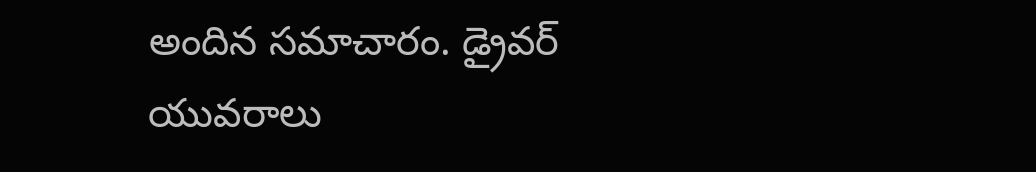అందిన సమాచారం. డ్రైవర్ యువరాలు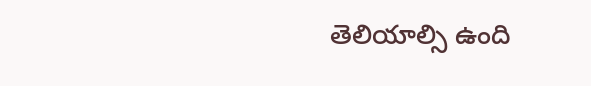తెలియాల్సి ఉంది